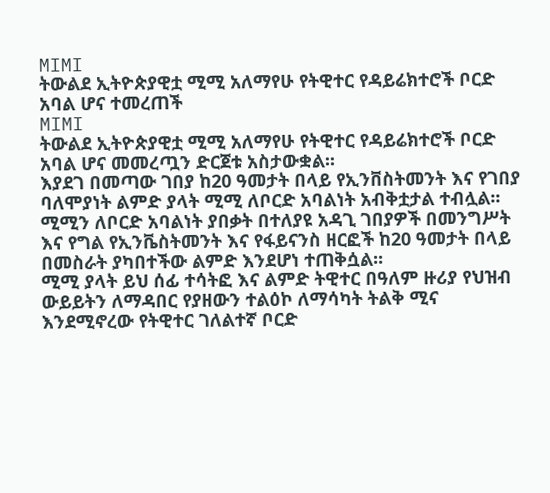MIMI
ትውልደ ኢትዮጵያዊቷ ሚሚ አለማየሁ የትዊተር የዳይሬክተሮች ቦርድ አባል ሆና ተመረጠች
MIMI
ትውልደ ኢትዮጵያዊቷ ሚሚ አለማየሁ የትዊተር የዳይሬክተሮች ቦርድ አባል ሆና መመረጧን ድርጀቱ አስታውቋል፡፡
እያደገ በመጣው ገበያ ከ20 ዓመታት በላይ የኢንቨስትመንት እና የገበያ ባለሞያነት ልምድ ያላት ሚሚ ለቦርድ አባልነት አብቅቷታል ተብሏል፡፡
ሚሚን ለቦርድ አባልነት ያበቃት በተለያዩ አዳጊ ገበያዎች በመንግሥት እና የግል የኢንቬስትመንት እና የፋይናንስ ዘርፎች ከ20 ዓመታት በላይ በመስራት ያካበተችው ልምድ እንደሆነ ተጠቅሷል፡፡
ሚሚ ያላት ይህ ሰፊ ተሳትፎ እና ልምድ ትዊተር በዓለም ዙሪያ የህዝብ ውይይትን ለማዳበር የያዘውን ተልዕኮ ለማሳካት ትልቅ ሚና እንደሚኖረው የትዊተር ገለልተኛ ቦርድ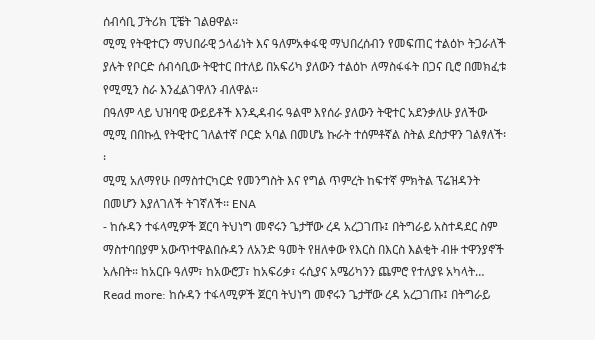ሰብሳቢ ፓትሪክ ፒቼት ገልፀዋል፡፡
ሚሚ የትዊተርን ማህበራዊ ኃላፊነት እና ዓለምአቀፋዊ ማህበረሰብን የመፍጠር ተልዕኮ ትጋራለች ያሉት የቦርድ ሰብሳቢው ትዊተር በተለይ በአፍሪካ ያለውን ተልዕኮ ለማስፋፋት በጋና ቢሮ በመክፈቱ የሚሚን ስራ እንፈልገዋለን ብለዋል፡፡
በዓለም ላይ ህዝባዊ ውይይቶች እንዲዳብሩ ዓልሞ እየሰራ ያለውን ትዊተር አደንቃለሁ ያለችው ሚሚ በበኩሏ የትዊተር ገለልተኛ ቦርድ አባል በመሆኔ ኩራት ተሰምቶኛል ስትል ደስታዋን ገልፃለች፡፡
ሚሚ አለማየሁ በማስተርካርድ የመንግስት እና የግል ጥምረት ከፍተኛ ምክትል ፕሬዝዳንት በመሆን እያለገለች ትገኛለች፡፡ ENA
- ከሱዳን ተፋላሚዎች ጀርባ ትህነግ መኖሩን ጌታቸው ረዳ አረጋገጡ፤ በትግራይ አስተዳደር ስም ማስተባበያም አውጥተዋልበሱዳን ለአንድ ዓመት የዘለቀው የእርስ በእርስ እልቂት ብዙ ተዋንያኖች አሉበት። ከአርቡ ዓለም፣ ከአውሮፓ፣ ከአፍሪቃ፣ ሩሲያና አሜሪካንን ጨምሮ የተለያዩ አካላት… Read more: ከሱዳን ተፋላሚዎች ጀርባ ትህነግ መኖሩን ጌታቸው ረዳ አረጋገጡ፤ በትግራይ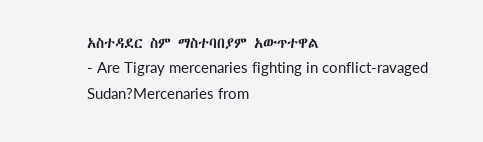አስተዳደር ስም ማስተባበያም አውጥተዋል
- Are Tigray mercenaries fighting in conflict-ravaged Sudan?Mercenaries from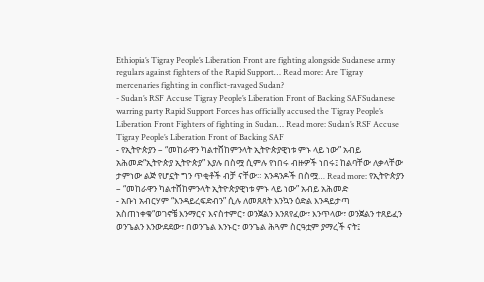Ethiopia’s Tigray People’s Liberation Front are fighting alongside Sudanese army regulars against fighters of the Rapid Support… Read more: Are Tigray mercenaries fighting in conflict-ravaged Sudan?
- Sudan’s RSF Accuse Tigray People’s Liberation Front of Backing SAFSudanese warring party Rapid Support Forces has officially accused the Tigray People’s Liberation Front Fighters of fighting in Sudan… Read more: Sudan’s RSF Accuse Tigray People’s Liberation Front of Backing SAF
- የኢትዮጵያን – “መከራዋን ካልተሸከምንላት ኢትዮጵያዊነቱ ምኑ ላይ ነው” አብይ አሕመድ“ኢትዮጵያ ኢትዮጵያ” እያሉ በስሟ ሲምሉ የነበሩ ብዙዎች ነበሩ፤ ከልባቸው ለቃላቸው ታምነው ልጅ የሆኗት ግን ጥቂቶች ብቻ ናቸው። አንዳንዶች በስሟ… Read more: የኢትዮጵያን – “መከራዋን ካልተሸከምንላት ኢትዮጵያዊነቱ ምኑ ላይ ነው” አብይ አሕመድ
- አቡነ አብርሃም “እንዳይረፍድብን” ሲሉ ለመጸጸት እንኳን ዕድል እንዳይታጣ አስጠነቀቁ“ወገኖቼ እንማርና እናስተምር፣ ወንጀልን እንጸየፈው፣ እንጥላው፣ ወንጀልን ተጸይፈን ወንጌልን እንውደደው፣ በወንጌል እንኑር፣ ወንጌል ሕጓም ስርዓቷም ያማረች ናት፤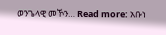ወንጌላዊ መኾን… Read more: አቡነ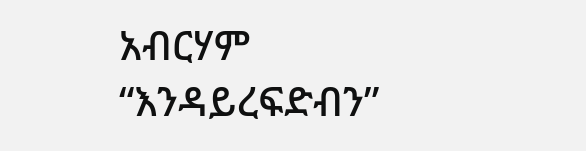አብርሃም “እንዳይረፍድብን”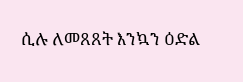ሲሉ ለመጸጸት እንኳን ዕድል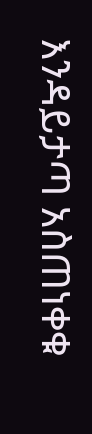እንዳይታጣ አስጠነቀቁ